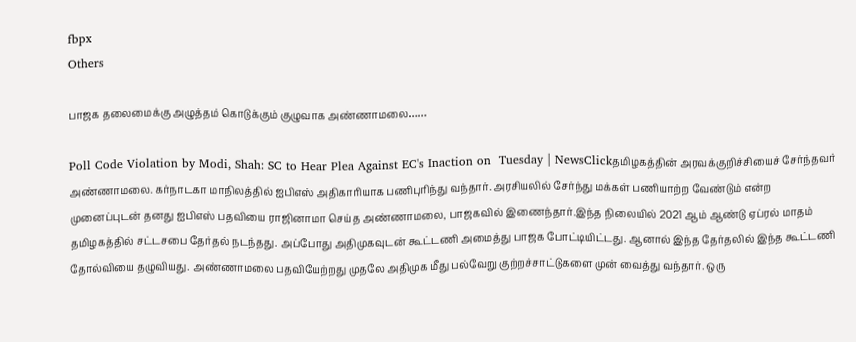fbpx
Others

பாஜக தலைமைக்கு அழுத்தம் கொடுக்கும் குழுவாக அண்ணாமலை……

Poll Code Violation by Modi, Shah: SC to Hear Plea Against EC's Inaction on  Tuesday | NewsClickதமிழகத்தின் அரவக்குறிச்சியைச் சேர்ந்தவர் அண்ணாமலை. கர்நாடகா மாநிலத்தில் ஐபிஎஸ் அதிகாரியாக பணிபுரிந்து வந்தார். அரசியலில் சேர்ந்து மக்கள் பணியாற்ற வேண்டும் என்ற முனைப்புடன் தனது ஐபிஎஸ் பதவியை ராஜினாமா செய்த அண்ணாமலை, பாஜகவில் இணைந்தார்.இந்த நிலையில் 2021 ஆம் ஆண்டு ஏப்ரல் மாதம் தமிழகத்தில் சட்டசபை தேர்தல் நடந்தது. அப்போது அதிமுகவுடன் கூட்டணி அமைத்து பாஜக போட்டியிட்டது. ஆனால் இந்த தேர்தலில் இந்த கூட்டணி தோல்வியை தழுவியது. அண்ணாமலை பதவியேற்றது முதலே அதிமுக மீது பல்வேறு குற்றச்சாட்டுகளை முன் வைத்து வந்தார். ஒரு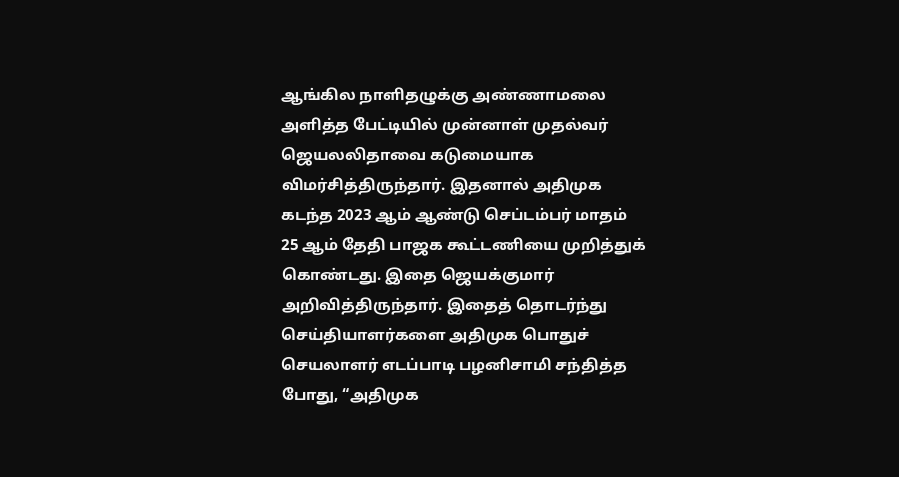ஆங்கில நாளிதழுக்கு அண்ணாமலை அளித்த பேட்டியில் முன்னாள் முதல்வர் ஜெயலலிதாவை கடுமையாக விமர்சித்திருந்தார். இதனால் அதிமுக கடந்த 2023 ஆம் ஆண்டு செப்டம்பர் மாதம் 25 ஆம் தேதி பாஜக கூட்டணியை முறித்துக் கொண்டது. இதை ஜெயக்குமார் அறிவித்திருந்தார். இதைத் தொடர்ந்து செய்தியாளர்களை அதிமுக பொதுச் செயலாளர் எடப்பாடி பழனிசாமி சந்தித்த போது, “அதிமுக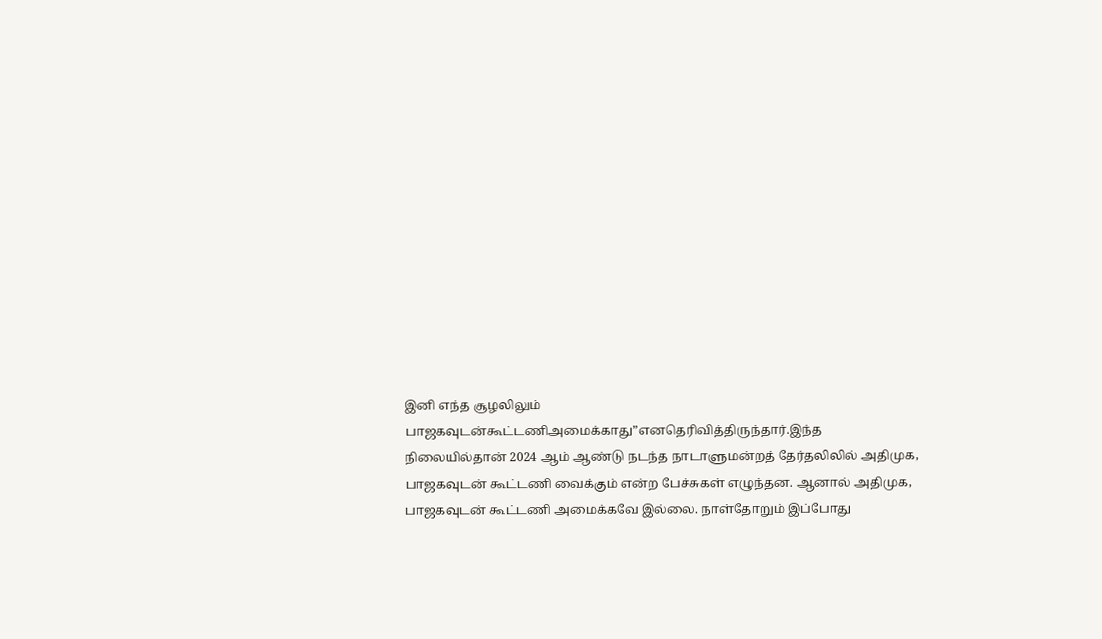இனி எந்த சூழலிலும் பாஜகவுடன்கூட்டணிஅமைக்காது”எனதெரிவித்திருந்தார்.இந்த நிலையில்தான் 2024 ஆம் ஆண்டு நடந்த நாடாளுமன்றத் தேர்தலிலில் அதிமுக, பாஜகவுடன் கூட்டணி வைக்கும் என்ற பேச்சுகள் எழுந்தன. ஆனால் அதிமுக, பாஜகவுடன் கூட்டணி அமைக்கவே இல்லை. நாள்தோறும் இப்போது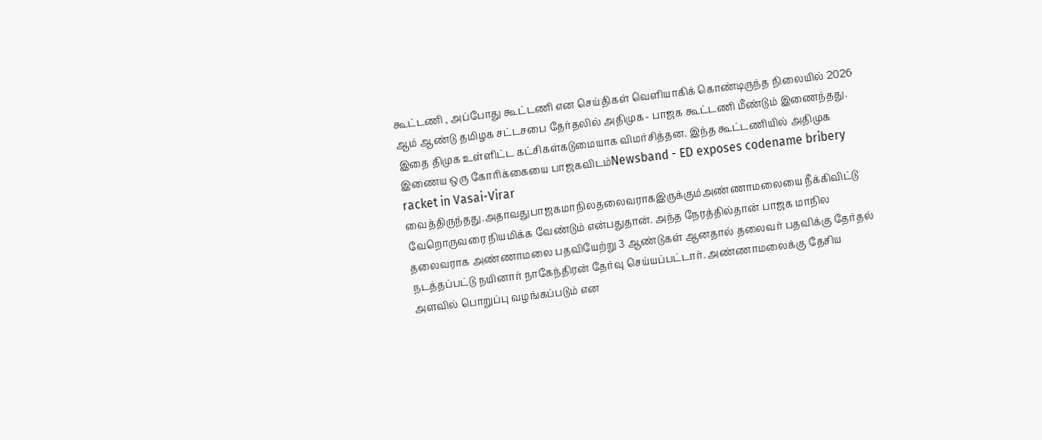கூட்டணி , அப்போது கூட்டணி என செய்திகள் வெளியாகிக் கொண்டிருந்த நிலையில் 2026 ஆம் ஆண்டு தமிழக சட்டசபை தேர்தலில் அதிமுக- பாஜக கூட்டணி மீண்டும் இணைந்தது. இதை திமுக உள்ளிட்ட கட்சிகள்கடுமையாக விமர்சித்தன. இந்த கூட்டணியில் அதிமுக இணைய ஒரு கோரிக்கையை பாஜகவிடம்Newsband - ED exposes codename bribery racket in Vasai-Virar வைத்திருந்தது.அதாவதுபாஜகமாநிலதலைவராகஇருக்கும்அண்ணாமலையை நீக்கிவிட்டு வேறொருவரை நியமிக்க வேண்டும் என்பதுதான். அந்த நேரத்தில்தான் பாஜக மாநில தலைவராக அண்ணாமலை பதவியேற்று 3 ஆண்டுகள் ஆனதால் தலைவர் பதவிக்கு தேர்தல் நடத்தப்பட்டு நயினார் நாகேந்திரன் தேர்வு செய்யப்பட்டார். அண்ணாமலைக்கு தேசிய அளவில் பொறுப்பு வழங்கப்படும் என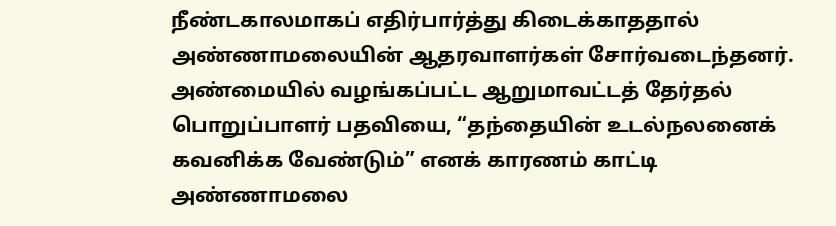நீண்டகாலமாகப் எதிர்பார்த்து கிடைக்காததால் அண்ணாமலையின் ஆதரவாளர்கள் சோர்வடைந்தனர். அண்மையில் வழங்கப்பட்ட ஆறுமாவட்டத் தேர்தல் பொறுப்பாளர் பதவியை, “தந்தையின் உடல்நலனைக் கவனிக்க வேண்டும்” எனக் காரணம் காட்டி அண்ணாமலை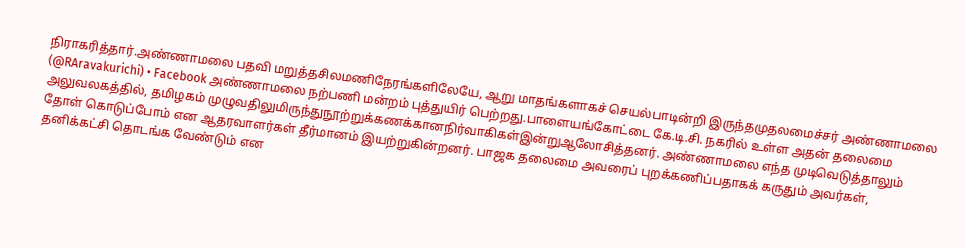நிராகரித்தார்.அண்ணாமலை பதவி மறுத்தசிலமணிநேரங்களிலேயே, ஆறு மாதங்களாகச் செயல்பாடின்றி இருந்தமுதலமைச்சர் அண்ணாமலை (@RAravakurichi) • Facebook அண்ணாமலை நற்பணி மன்றம் புத்துயிர் பெற்றது.பாளையங்கோட்டை கே.டி.சி. நகரில் உள்ள அதன் தலைமை அலுவலகத்தில், தமிழகம் முழுவதிலுமிருந்துநூற்றுக்கணக்கானநிர்வாகிகள்இன்றுஆலோசித்தனர். அண்ணாமலை எந்த முடிவெடுத்தாலும் தோள் கொடுப்போம் என ஆதரவாளர்கள் தீர்மானம் இயற்றுகின்றனர். பாஜக தலைமை அவரைப் புறக்கணிப்பதாகக் கருதும் அவர்கள், தனிக்கட்சி தொடங்க வேண்டும் என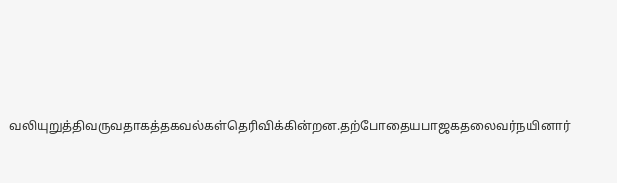வலியுறுத்திவருவதாகத்தகவல்கள்தெரிவிக்கின்றன.தற்போதையபாஜகதலைவர்நயினார்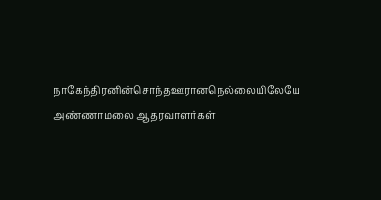நாகேந்திரனின்சொந்தஊரானநெல்லையிலேயே அண்ணாமலை ஆதரவாளர்கள்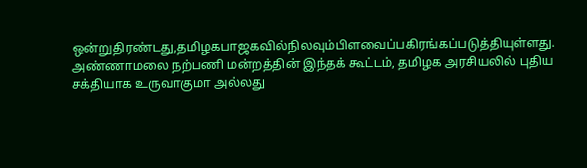ஒன்றுதிரண்டது,தமிழகபாஜகவில்நிலவும்பிளவைப்பகிரங்கப்படுத்தியுள்ளது. அண்ணாமலை நற்பணி மன்றத்தின் இந்தக் கூட்டம், தமிழக அரசியலில் புதிய சக்தியாக உருவாகுமா அல்லது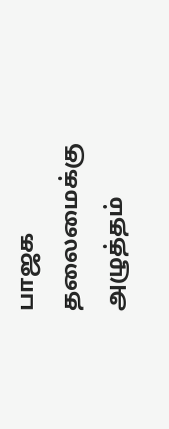பாஜக தலைமைக்கு அழுத்தம்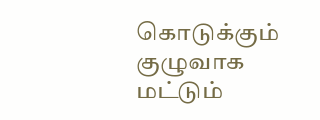கொடுக்கும் குழுவாக மட்டும்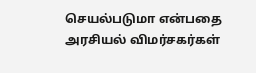செயல்படுமா என்பதை அரசியல் விமர்சகர்கள்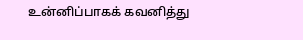உன்னிப்பாகக் கவனித்து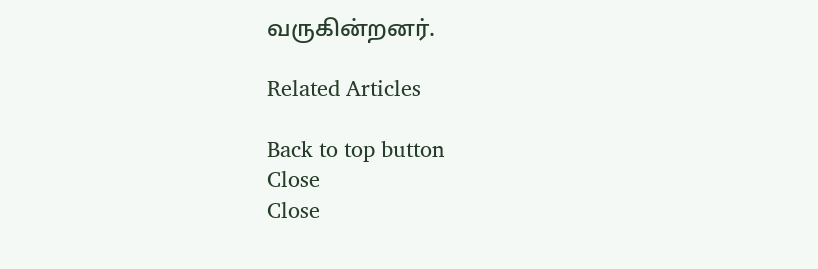வருகின்றனர்.

Related Articles

Back to top button
Close
Close